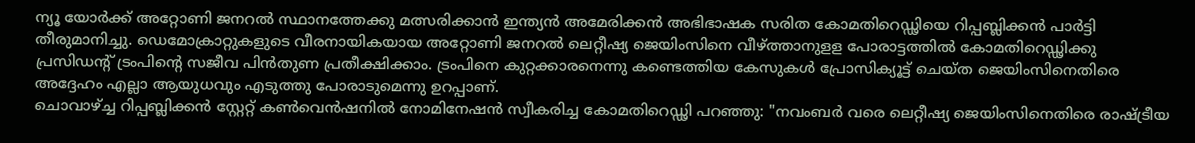ന്യൂ യോർക്ക് അറ്റോണി ജനറൽ സ്ഥാനത്തേക്കു മത്സരിക്കാൻ ഇന്ത്യൻ അമേരിക്കൻ അഭിഭാഷക സരിത കോമതിറെഡ്ഢിയെ റിപ്പബ്ലിക്കൻ പാർട്ടി തീരുമാനിച്ചു. ഡെമോക്രാറ്റുകളുടെ വീരനായികയായ അറ്റോണി ജനറൽ ലെറ്റീഷ്യ ജെയിംസിനെ വീഴ്ത്താനുളള പോരാട്ടത്തിൽ കോമതിറെഡ്ഢിക്കു പ്രസിഡന്റ് ട്രംപിന്റെ സജീവ പിൻതുണ പ്രതീക്ഷിക്കാം. ട്രംപിനെ കുറ്റക്കാരനെന്നു കണ്ടെത്തിയ കേസുകൾ പ്രോസിക്യൂട്ട് ചെയ്ത ജെയിംസിനെതിരെ അദ്ദേഹം എല്ലാ ആയുധവും എടുത്തു പോരാടുമെന്നു ഉറപ്പാണ്.
ചൊവാഴ്ച്ച റിപ്പബ്ലിക്കൻ സ്റ്റേറ്റ് കൺവെൻഷനിൽ നോമിനേഷൻ സ്വീകരിച്ച കോമതിറെഡ്ഢി പറഞ്ഞു: "നവംബർ വരെ ലെറ്റീഷ്യ ജെയിംസിനെതിരെ രാഷ്ട്രീയ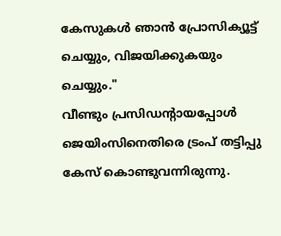കേസുകൾ ഞാൻ പ്രോസിക്യൂട്ട് ചെയ്യും, വിജയിക്കുകയും ചെയ്യും."
വീണ്ടും പ്രസിഡന്റായപ്പോൾ ജെയിംസിനെതിരെ ട്രംപ് തട്ടിപ്പു കേസ് കൊണ്ടുവന്നിരുന്നു.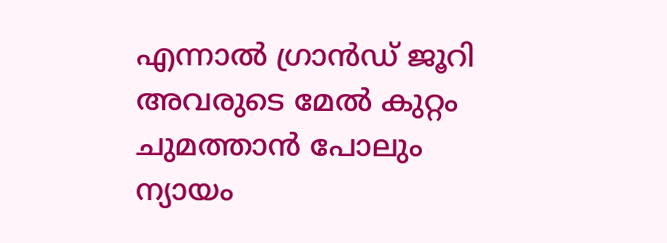എന്നാൽ ഗ്രാൻഡ് ജൂറി അവരുടെ മേൽ കുറ്റം ചുമത്താൻ പോലും ന്യായം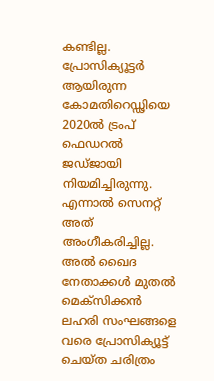കണ്ടില്ല.
പ്രോസിക്യൂട്ടർ ആയിരുന്ന കോമതിറെഡ്ഢിയെ 2020ൽ ട്രംപ് ഫെഡറൽ ജഡ്ജായി നിയമിച്ചിരുന്നു. എന്നാൽ സെനറ്റ് അത് അംഗീകരിച്ചില്ല.
അൽ ഖൈദ നേതാക്കൾ മുതൽ മെക്സിക്കൻ ലഹരി സംഘങ്ങളെ വരെ പ്രോസിക്യൂട്ട് ചെയ്ത ചരിത്രം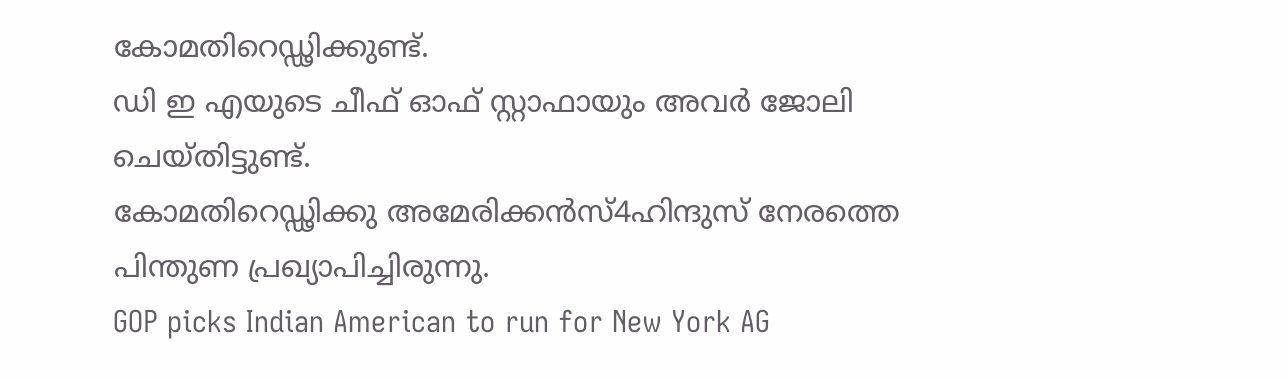കോമതിറെഡ്ഢിക്കുണ്ട്.
ഡി ഇ എയുടെ ചീഫ് ഓഫ് സ്റ്റാഫായും അവർ ജോലി ചെയ്തിട്ടുണ്ട്.
കോമതിറെഡ്ഢിക്കു അമേരിക്കൻസ്4ഹിന്ദുസ് നേരത്തെ പിന്തുണ പ്രഖ്യാപിച്ചിരുന്നു.
GOP picks Indian American to run for New York AG